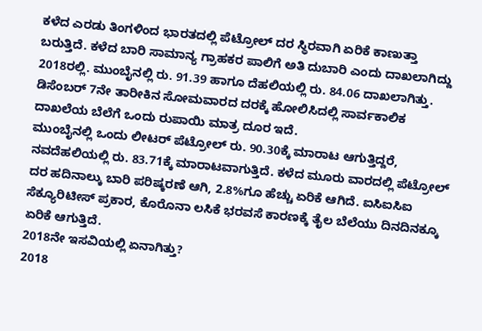ಕಳೆದ ಎರಡು ತಿಂಗಳಿಂದ ಭಾರತದಲ್ಲಿ ಪೆಟ್ರೋಲ್ ದರ ಸ್ಥಿರವಾಗಿ ಏರಿಕೆ ಕಾಣುತ್ತಾ ಬರುತ್ತಿದೆ. ಕಳೆದ ಬಾರಿ ಸಾಮಾನ್ಯ ಗ್ರಾಹಕರ ಪಾಲಿಗೆ ಅತಿ ದುಬಾರಿ ಎಂದು ದಾಖಲಾಗಿದ್ದು 2018ರಲ್ಲಿ. ಮುಂಬೈನಲ್ಲಿ ರು. 91.39 ಹಾಗೂ ದೆಹಲಿಯಲ್ಲಿ ರು. 84.06 ದಾಖಲಾಗಿತ್ತು. ಡಿಸೆಂಬರ್ 7ನೇ ತಾರೀಕಿನ ಸೋಮವಾರದ ದರಕ್ಕೆ ಹೋಲಿಸಿದಲ್ಲಿ ಸಾರ್ವಕಾಲಿಕ ದಾಖಲೆಯ ಬೆಲೆಗೆ ಒಂದು ರುಪಾಯಿ ಮಾತ್ರ ದೂರ ಇದೆ.
ಮುಂಬೈನಲ್ಲಿ ಒಂದು ಲೀಟರ್ ಪೆಟ್ರೋಲ್ ರು. 90.30ಕ್ಕೆ ಮಾರಾಟ ಆಗುತ್ತಿದ್ದರೆ, ನವದೆಹಲಿಯಲ್ಲಿ ರು. 83.71ಕ್ಕೆ ಮಾರಾಟವಾಗುತ್ತಿದೆ. ಕಳೆದ ಮೂರು ವಾರದಲ್ಲಿ ಪೆಟ್ರೋಲ್ ದರ ಹದಿನಾಲ್ಕು ಬಾರಿ ಪರಿಷ್ಕರಣೆ ಆಗಿ, 2.8%ಗೂ ಹೆಚ್ಚು ಏರಿಕೆ ಆಗಿದೆ. ಐಸಿಐಸಿಐ ಸೆಕ್ಯೂರಿಟೀಸ್ ಪ್ರಕಾರ, ಕೊರೊನಾ ಲಸಿಕೆ ಭರವಸೆ ಕಾರಣಕ್ಕೆ ತೈಲ ಬೆಲೆಯು ದಿನದಿನಕ್ಕೂ ಏರಿಕೆ ಆಗುತ್ತಿದೆ.
2018ನೇ ಇಸವಿಯಲ್ಲಿ ಏನಾಗಿತ್ತು?
2018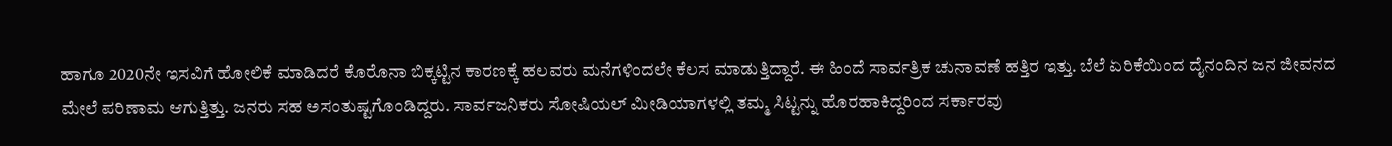ಹಾಗೂ 2020ನೇ ಇಸವಿಗೆ ಹೋಲಿಕೆ ಮಾಡಿದರೆ ಕೊರೊನಾ ಬಿಕ್ಕಟ್ಟಿನ ಕಾರಣಕ್ಕೆ ಹಲವರು ಮನೆಗಳಿಂದಲೇ ಕೆಲಸ ಮಾಡುತ್ತಿದ್ದಾರೆ. ಈ ಹಿಂದೆ ಸಾರ್ವತ್ರಿಕ ಚುನಾವಣೆ ಹತ್ತಿರ ಇತ್ತು. ಬೆಲೆ ಏರಿಕೆಯಿಂದ ದೈನಂದಿನ ಜನ ಜೀವನದ ಮೇಲೆ ಪರಿಣಾಮ ಆಗುತ್ತಿತ್ತು. ಜನರು ಸಹ ಅಸಂತುಷ್ಟಗೊಂಡಿದ್ದರು. ಸಾರ್ವಜನಿಕರು ಸೋಷಿಯಲ್ ಮೀಡಿಯಾಗಳಲ್ಲಿ ತಮ್ಮ ಸಿಟ್ಟನ್ನು ಹೊರಹಾಕಿದ್ದರಿಂದ ಸರ್ಕಾರವು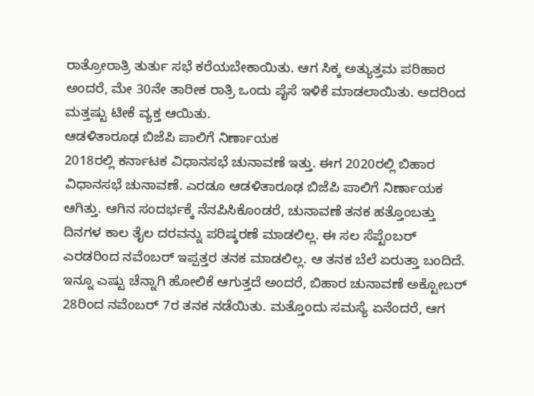ರಾತ್ರೋರಾತ್ರಿ ತುರ್ತು ಸಭೆ ಕರೆಯಬೇಕಾಯಿತು. ಆಗ ಸಿಕ್ಕ ಅತ್ಯುತ್ತಮ ಪರಿಹಾರ ಅಂದರೆ, ಮೇ 30ನೇ ತಾರೀಕ ರಾತ್ರಿ ಒಂದು ಪೈಸೆ ಇಳಿಕೆ ಮಾಡಲಾಯಿತು. ಅದರಿಂದ ಮತ್ತಷ್ಟು ಟೀಕೆ ವ್ಯಕ್ತ ಆಯಿತು.
ಆಡಳಿತಾರೂಢ ಬಿಜೆಪಿ ಪಾಲಿಗೆ ನಿರ್ಣಾಯಕ
2018ರಲ್ಲಿ ಕರ್ನಾಟಕ ವಿಧಾನಸಭೆ ಚುನಾವಣೆ ಇತ್ತು. ಈಗ 2020ರಲ್ಲಿ ಬಿಹಾರ ವಿಧಾನಸಭೆ ಚುನಾವಣೆ. ಎರಡೂ ಆಡಳಿತಾರೂಢ ಬಿಜೆಪಿ ಪಾಲಿಗೆ ನಿರ್ಣಾಯಕ ಆಗಿತ್ತು. ಆಗಿನ ಸಂದರ್ಭಕ್ಕೆ ನೆನಪಿಸಿಕೊಂಡರೆ, ಚುನಾವಣೆ ತನಕ ಹತ್ತೊಂಬತ್ತು ದಿನಗಳ ಕಾಲ ತೈಲ ದರವನ್ನು ಪರಿಷ್ಕರಣೆ ಮಾಡಲಿಲ್ಲ. ಈ ಸಲ ಸೆಪ್ಟೆಂಬರ್ ಎರಡರಿಂದ ನವೆಂಬರ್ ಇಪ್ಪತ್ತರ ತನಕ ಮಾಡಲಿಲ್ಲ. ಆ ತನಕ ಬೆಲೆ ಏರುತ್ತಾ ಬಂದಿದೆ. ಇನ್ನೂ ಎಷ್ಟು ಚೆನ್ನಾಗಿ ಹೋಲಿಕೆ ಆಗುತ್ತದೆ ಅಂದರೆ, ಬಿಹಾರ ಚುನಾವಣೆ ಅಕ್ಟೋಬರ್ 28ರಿಂದ ನವೆಂಬರ್ 7ರ ತನಕ ನಡೆಯಿತು. ಮತ್ತೊಂದು ಸಮಸ್ಯೆ ಏನೆಂದರೆ, ಆಗ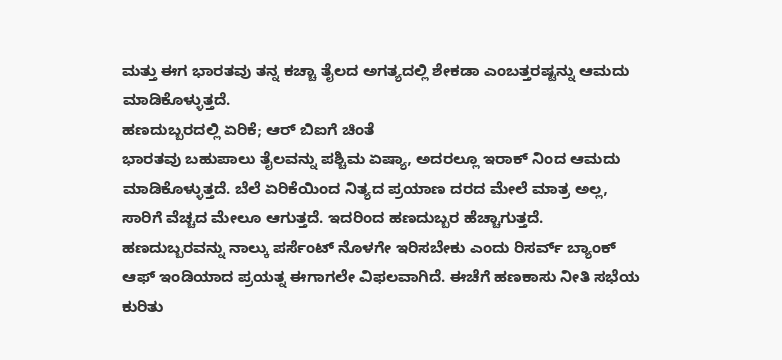ಮತ್ತು ಈಗ ಭಾರತವು ತನ್ನ ಕಚ್ಚಾ ತೈಲದ ಅಗತ್ಯದಲ್ಲಿ ಶೇಕಡಾ ಎಂಬತ್ತರಷ್ಟನ್ನು ಆಮದು ಮಾಡಿಕೊಳ್ಳುತ್ತದೆ.
ಹಣದುಬ್ಬರದಲ್ಲಿ ಏರಿಕೆ; ಆರ್ ಬಿಐಗೆ ಚಿಂತೆ
ಭಾರತವು ಬಹುಪಾಲು ತೈಲವನ್ನು ಪಶ್ಚಿಮ ಏಷ್ಯಾ, ಅದರಲ್ಲೂ ಇರಾಕ್ ನಿಂದ ಆಮದು ಮಾಡಿಕೊಳ್ಳುತ್ತದೆ. ಬೆಲೆ ಏರಿಕೆಯಿಂದ ನಿತ್ಯದ ಪ್ರಯಾಣ ದರದ ಮೇಲೆ ಮಾತ್ರ ಅಲ್ಲ, ಸಾರಿಗೆ ವೆಚ್ಚದ ಮೇಲೂ ಆಗುತ್ತದೆ. ಇದರಿಂದ ಹಣದುಬ್ಬರ ಹೆಚ್ಚಾಗುತ್ತದೆ. ಹಣದುಬ್ಬರವನ್ನು ನಾಲ್ಕು ಪರ್ಸೆಂಟ್ ನೊಳಗೇ ಇರಿಸಬೇಕು ಎಂದು ರಿಸರ್ವ್ ಬ್ಯಾಂಕ್ ಆಫ್ ಇಂಡಿಯಾದ ಪ್ರಯತ್ನ ಈಗಾಗಲೇ ವಿಫಲವಾಗಿದೆ. ಈಚೆಗೆ ಹಣಕಾಸು ನೀತಿ ಸಭೆಯ ಕುರಿತು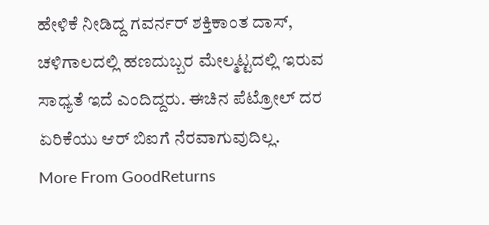ಹೇಳಿಕೆ ನೀಡಿದ್ದ ಗವರ್ನರ್ ಶಕ್ತಿಕಾಂತ ದಾಸ್, ಚಳಿಗಾಲದಲ್ಲಿ ಹಣದುಬ್ಬರ ಮೇಲ್ಮಟ್ಟದಲ್ಲಿ ಇರುವ ಸಾಧ್ಯತೆ ಇದೆ ಎಂದಿದ್ದರು. ಈಚಿನ ಪೆಟ್ರೋಲ್ ದರ ಏರಿಕೆಯು ಆರ್ ಬಿಐಗೆ ನೆರವಾಗುವುದಿಲ್ಲ.
More From GoodReturns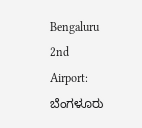Bengaluru 2nd Airport: ಬೆಂಗಳೂರು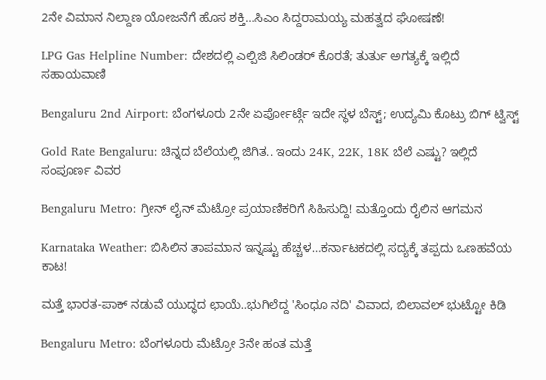2ನೇ ವಿಮಾನ ನಿಲ್ದಾಣ ಯೋಜನೆಗೆ ಹೊಸ ಶಕ್ತಿ…ಸಿಎಂ ಸಿದ್ದರಾಮಯ್ಯ ಮಹತ್ವದ ಘೋಷಣೆ!

LPG Gas Helpline Number: ದೇಶದಲ್ಲಿ ಎಲ್ಪಿಜಿ ಸಿಲಿಂಡರ್ ಕೊರತೆ; ತುರ್ತು ಅಗತ್ಯಕ್ಕೆ ಇಲ್ಲಿದೆ ಸಹಾಯವಾಣಿ

Bengaluru 2nd Airport: ಬೆಂಗಳೂರು 2ನೇ ಏರ್ಪೋರ್ಟ್ಗೆ ಇದೇ ಸ್ಥಳ ಬೆಸ್ಟ್; ಉದ್ಯಮಿ ಕೊಟ್ರು ಬಿಗ್ ಟ್ವಿಸ್ಟ್

Gold Rate Bengaluru: ಚಿನ್ನದ ಬೆಲೆಯಲ್ಲಿ ಜಿಗಿತ.. ಇಂದು 24K, 22K, 18K ಬೆಲೆ ಎಷ್ಟು? ಇಲ್ಲಿದೆ ಸಂಪೂರ್ಣ ವಿವರ

Bengaluru Metro: ಗ್ರೀನ್ ಲೈನ್ ಮೆಟ್ರೋ ಪ್ರಯಾಣಿಕರಿಗೆ ಸಿಹಿಸುದ್ದಿ! ಮತ್ತೊಂದು ರೈಲಿನ ಆಗಮನ

Karnataka Weather: ಬಿಸಿಲಿನ ತಾಪಮಾನ ಇನ್ನಷ್ಟು ಹೆಚ್ಚಳ…ಕರ್ನಾಟಕದಲ್ಲಿ ಸದ್ಯಕ್ಕೆ ತಪ್ಪದು ಒಣಹವೆಯ ಕಾಟ!

ಮತ್ತೆ ಭಾರತ-ಪಾಕ್ ನಡುವೆ ಯುದ್ಧದ ಛಾಯೆ..ಭುಗಿಲೆದ್ದ 'ಸಿಂಧೂ ನದಿ' ವಿವಾದ, ಬಿಲಾವಲ್ ಭುಟ್ಟೋ ಕಿಡಿ

Bengaluru Metro: ಬೆಂಗಳೂರು ಮೆಟ್ರೋ 3ನೇ ಹಂತ ಮತ್ತೆ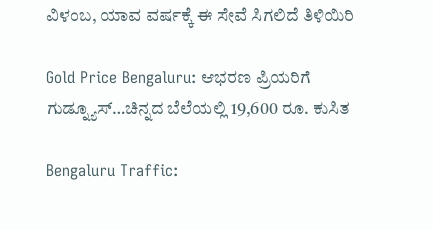ವಿಳಂಬ, ಯಾವ ವರ್ಷಕ್ಕೆ ಈ ಸೇವೆ ಸಿಗಲಿದೆ ತಿಳಿಯಿರಿ

Gold Price Bengaluru: ಆಭರಣ ಪ್ರಿಯರಿಗೆ ಗುಡ್ನ್ಯೂಸ್…ಚಿನ್ನದ ಬೆಲೆಯಲ್ಲಿ 19,600 ರೂ. ಕುಸಿತ

Bengaluru Traffic: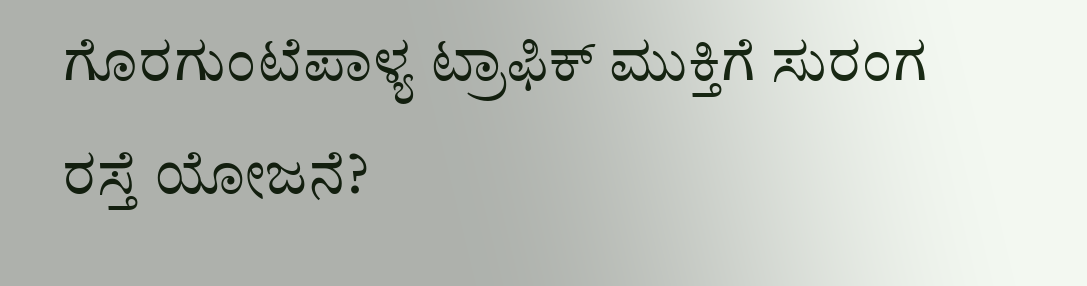ಗೊರಗುಂಟೆಪಾಳ್ಯ ಟ್ರಾಫಿಕ್ ಮುಕ್ತಿಗೆ ಸುರಂಗ ರಸ್ತೆ ಯೋಜನೆ?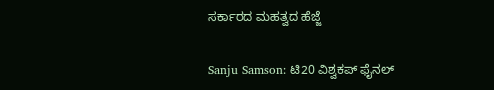ಸರ್ಕಾರದ ಮಹತ್ವದ ಹೆಜ್ಜೆ

Sanju Samson: ಟಿ20 ವಿಶ್ವಕಪ್ ಫೈನಲ್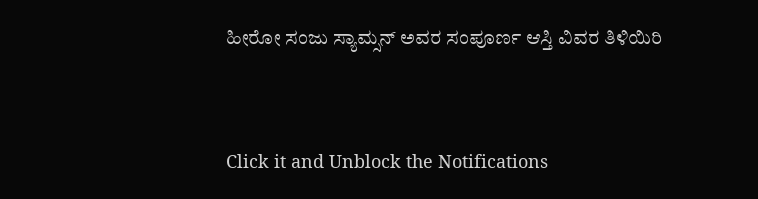ಹೀರೋ ಸಂಜು ಸ್ಯಾಮ್ಸನ್ ಅವರ ಸಂಪೂರ್ಣ ಆಸ್ತಿ ವಿವರ ತಿಳಿಯಿರಿ



Click it and Unblock the Notifications